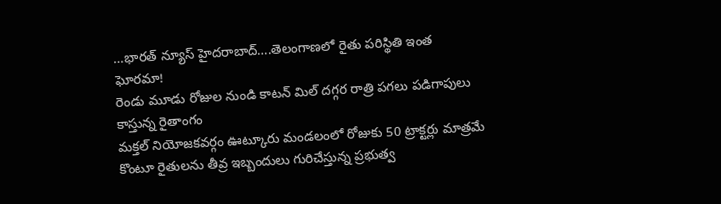…భారత్ న్యూస్ హైదరాబాద్….తెలంగాణలో రైతు పరిస్థితి ఇంత ఘోరమా!
రెండు మూడు రోజుల నుండి కాటన్ మిల్ దగ్గర రాత్రి పగలు పడిగాపులు కాస్తున్న రైతాంగం
మక్తల్ నియోజకవర్గం ఊట్కూరు మండలంలో రోజుకు 50 ట్రాక్టర్లు మాత్రమే కొంటూ రైతులను తీవ్ర ఇబ్బందులు గురిచేస్తున్న ప్రభుత్వ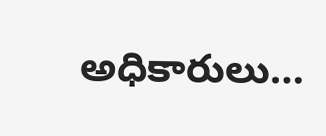అధికారులు…